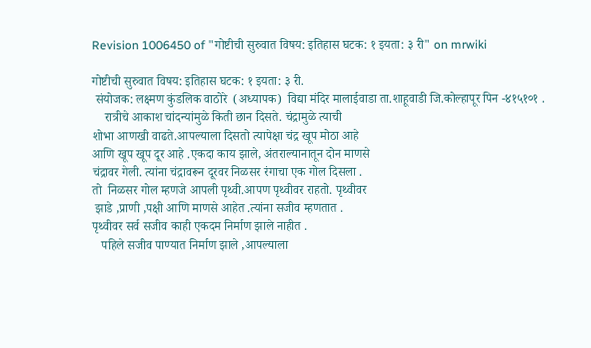Revision 1006450 of "गोष्टीची सुरुवात विषय: इतिहास घटक: १ इयता: ३ री" on mrwiki

गोष्टीची सुरुवात विषय: इतिहास घटक: १ इयता: ३ री.
 संयोजक: लक्ष्मण कुंडलिक वाठोरे  (अध्यापक)  विद्या मंदिर मालाईवाडा ता.शाहूवाडी जि.कोल्हापूर पिन -४१५१०१ .
    रात्रीचे आकाश चांदन्यांमुळे किती छान दिसते. चंद्रामुळे त्याची
शोभा आणखी वाढते.आपल्याला दिसतो त्यापेक्षा चंद्र खूप मोठा आहे
आणि खूप खूप दूर आहे .एकदा काय झाले, अंतराल्यानातून दोन माणसे
चंद्रावर गेली. त्यांना चंद्रावरून दूरवर निळसर रंगाचा एक गोल दिसला .
तो  निळसर गोल म्हणजे आपली पृथ्वी.आपण पृथ्वीवर राहतो. पृथ्वीवर
 झाडे ,प्राणी ,पक्षी आणि माणसे आहेत .त्यांना सजीव म्हणतात .
पृथ्वीवर सर्व सजीव काही एकदम निर्माण झाले नाहीत .
   पहिले सजीव पाण्यात निर्माण झाले ,आपल्याला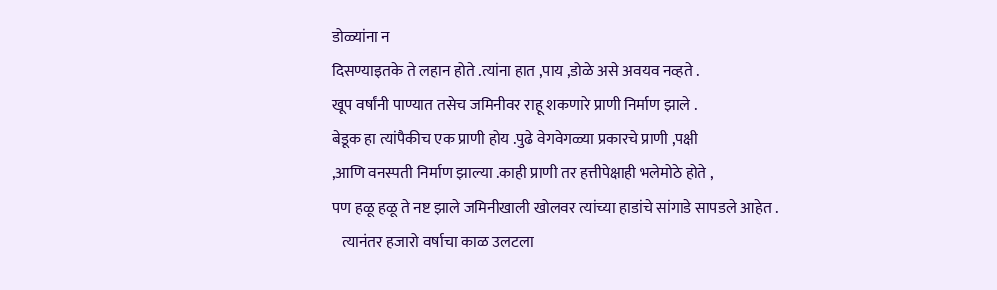डोळ्यांना न
दिसण्याइतके ते लहान होते .त्यांना हात ,पाय ,डोळे असे अवयव नव्हते .
खूप वर्षांनी पाण्यात तसेच जमिनीवर राहू शकणारे प्राणी निर्माण झाले .
बेडूक हा त्यांपैकीच एक प्राणी होय .पुढे वेगवेगळ्या प्रकारचे प्राणी ,पक्षी
,आणि वनस्पती निर्माण झाल्या .काही प्राणी तर हत्तीपेक्षाही भलेमोठे होते ,
पण हळू हळू ते नष्ट झाले जमिनीखाली खोलवर त्यांच्या हाडांचे सांगाडे सापडले आहेत .
   त्यानंतर हजारो वर्षाचा काळ उलटला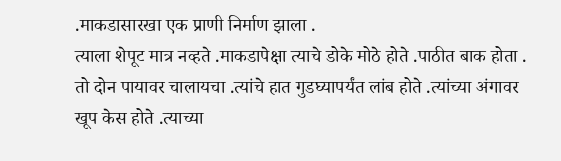.माकडासारखा एक प्राणी निर्माण झाला .
त्याला शेपूट मात्र नव्हते .माकडापेक्षा त्याचे डोके मोठे होते .पाठीत बाक होता .
तो दोन पायावर चालायचा .त्यांचे हात गुडघ्यापर्यंत लांब होते .त्यांच्या अंगावर
खूप केस होते .त्याच्या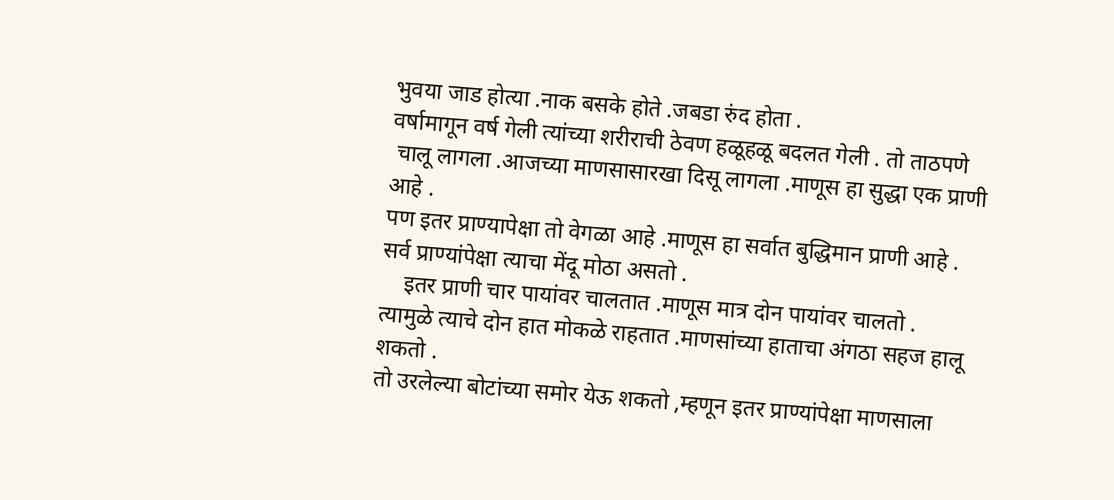भुवया जाड होत्या .नाक बसके होते .जबडा रुंद होता .
वर्षामागून वर्ष गेली त्यांच्या शरीराची ठेवण हळूहळू बदलत गेली . तो ताठपणे
 चालू लागला .आजच्या माणसासारखा दिसू लागला .माणूस हा सुद्धा एक प्राणी आहे .
पण इतर प्राण्यापेक्षा तो वेगळा आहे .माणूस हा सर्वात बुद्धिमान प्राणी आहे .
सर्व प्राण्यांपेक्षा त्याचा मेंदू मोठा असतो .
    इतर प्राणी चार पायांवर चालतात .माणूस मात्र दोन पायांवर चालतो .
त्यामुळे त्याचे दोन हात मोकळे राहतात .माणसांच्या हाताचा अंगठा सहज हालू शकतो .
तो उरलेल्या बोटांच्या समोर येऊ शकतो ,म्हणून इतर प्राण्यांपेक्षा माणसाला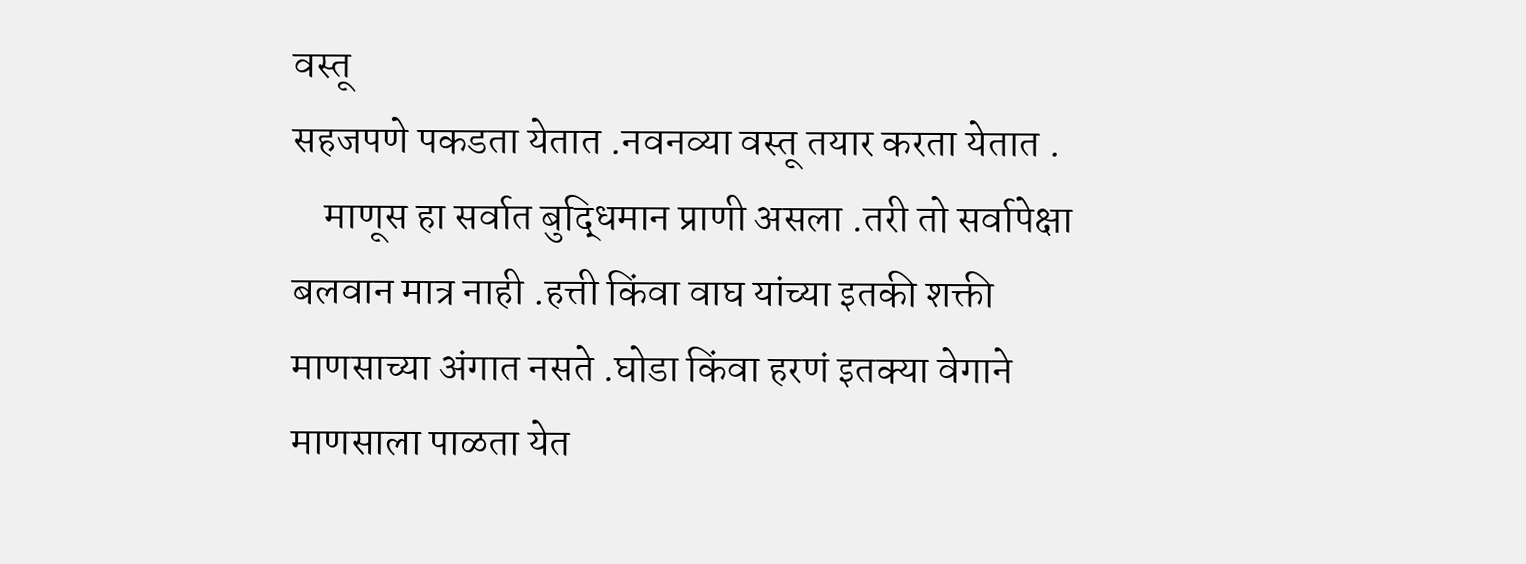वस्तू
सहजपणे पकडता येतात .नवनव्या वस्तू तयार करता येतात .
    माणूस हा सर्वात बुद्धिमान प्राणी असला .तरी तो सर्वापेक्षा
बलवान मात्र नाही .हत्ती किंवा वाघ यांच्या इतकी शक्ती
माणसाच्या अंगात नसते .घोडा किंवा हरणं इतक्या वेगाने
माणसाला पाळता येत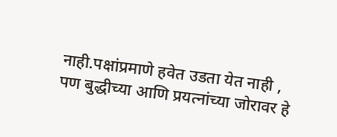नाही.पक्षांप्रमाणे हवेत उडता येत नाही ,
पण बुद्धीच्या आणि प्रयत्नांच्या जोरावर हे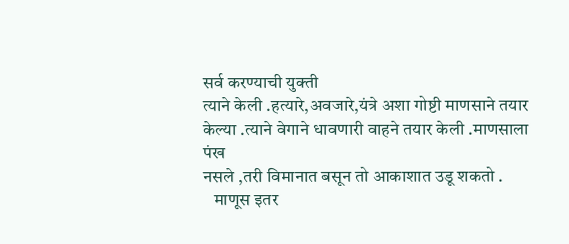सर्व करण्याची युक्ती
त्याने केली .हत्यारे,अवजारे,यंत्रे अशा गोष्टी माणसाने तयार
केल्या .त्याने वेगाने धावणारी वाहने तयार केली .माणसाला पंख
नसले ,तरी विमानात बसून तो आकाशात उडू शकतो .
   माणूस इतर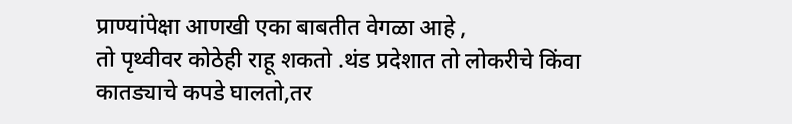प्राण्यांपेक्षा आणखी एका बाबतीत वेगळा आहे ,
तो पृथ्वीवर कोठेही राहू शकतो .थंड प्रदेशात तो लोकरीचे किंवा
कातड्याचे कपडे घालतो,तर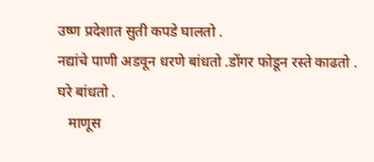उष्ण प्रदेशात सुती कपडे घालतो .
नद्यांचे पाणी अडवून धरणे बांधतो .डोंगर फोडून रस्ते काढतो .
घरे बांधतो .
   माणूस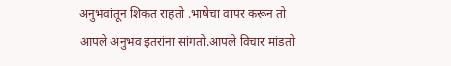अनुभवांतून शिकत राहतो .भाषेचा वापर करून तो
आपले अनुभव इतरांना सांगतो.आपले विचार मांडतो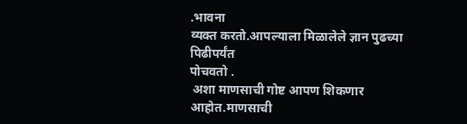.भावना
व्यक्त करतो.आपल्याला मिळालेले ज्ञान पुढच्या पिढीपर्यंत
पोचवतो .
 अशा माणसाची गोष्ट आपण शिकणार आहोत.माणसाची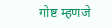गोष्ट म्हणजे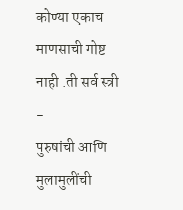कोण्या एकाच माणसाची गोष्ट नाही .ती सर्व स्त्री -
पुरुषांची आणि मुलामुलींची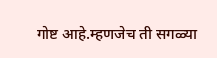गोष्ट आहे.म्हणजेच ती सगळ्या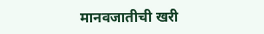मानवजातीची खरी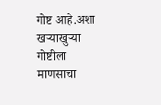गोष्ट आहे.अशा खऱ्याखुऱ्या गोष्टीला
माणसाचा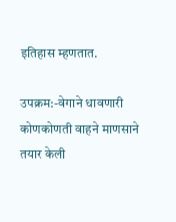इतिहास म्हणतात.

उपक्रम:-वेगाने धावणारी कोणकोणती वाहने माणसाने तयार केली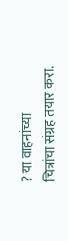? या वाहनांच्या
चित्रांचा संग्रह तयार करा.